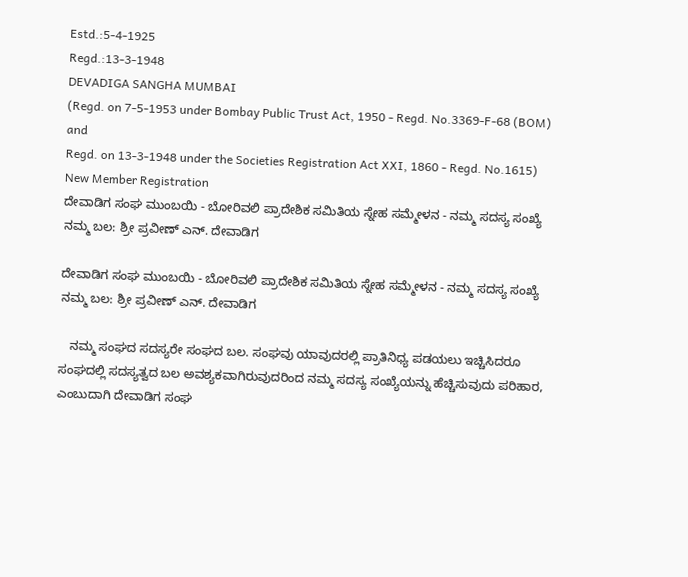Estd.:5-4-1925
Regd.:13-3-1948
DEVADIGA SANGHA MUMBAI
(Regd. on 7-5-1953 under Bombay Public Trust Act, 1950 - Regd. No.3369-F-68 (BOM) and
Regd. on 13-3-1948 under the Societies Registration Act XXI, 1860 - Regd. No.1615)
New Member Registration
ದೇವಾಡಿಗ ಸಂಘ ಮುಂಬಯಿ - ಬೋರಿವಲಿ ಪ್ರಾದೇಶಿಕ ಸಮಿತಿಯ ಸ್ನೇಹ ಸಮ್ಮೇಳನ - ನಮ್ಮ ಸದಸ್ಯ ಸಂಖ್ಯೆ ನಮ್ಮ ಬಲ: ಶ್ರೀ ಪ್ರವೀಣ್ ಎನ್. ದೇವಾಡಿಗ

ದೇವಾಡಿಗ ಸಂಘ ಮುಂಬಯಿ - ಬೋರಿವಲಿ ಪ್ರಾದೇಶಿಕ ಸಮಿತಿಯ ಸ್ನೇಹ ಸಮ್ಮೇಳನ - ನಮ್ಮ ಸದಸ್ಯ ಸಂಖ್ಯೆ ನಮ್ಮ ಬಲ: ಶ್ರೀ ಪ್ರವೀಣ್ ಎನ್. ದೇವಾಡಿಗ

   ನಮ್ಮ ಸಂಘದ ಸದಸ್ಯರೇ ಸಂಘದ ಬಲ. ಸಂಘವು ಯಾವುದರಲ್ಲಿ ಪ್ರಾತಿನಿಧ್ಯ ಪಡಯಲು ಇಚ್ಚಿಸಿದರೂ ಸಂಘದಲ್ಲಿ ಸದಸ್ಯತ್ವದ ಬಲ ಅವಶ್ಯಕವಾಗಿರುವುದರಿಂದ ನಮ್ಮ ಸದಸ್ಯ ಸಂಖ್ಯೆಯನ್ನು ಹೆಚ್ಚಿಸುವುದು ಪರಿಹಾರ, ಎಂಬುದಾಗಿ ದೇವಾಡಿಗ ಸಂಘ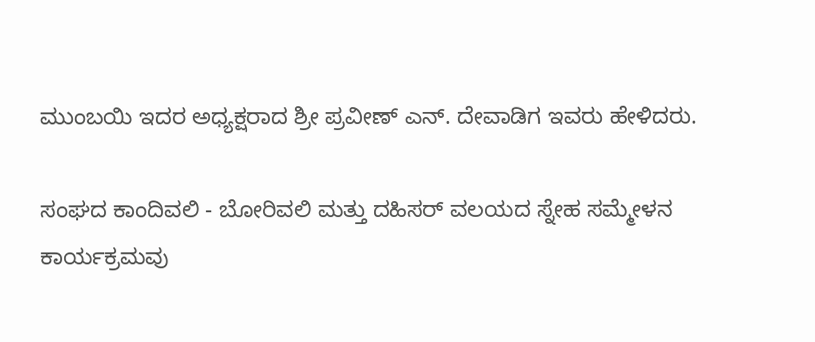ಮುಂಬಯಿ ಇದರ ಅಧ್ಯಕ್ಷರಾದ ಶ್ರೀ ಪ್ರವೀಣ್ ಎನ್. ದೇವಾಡಿಗ ಇವರು ಹೇಳಿದರು.

ಸಂಘದ ಕಾಂದಿವಲಿ - ಬೋರಿವಲಿ ಮತ್ತು ದಹಿಸರ್ ವಲಯದ ಸ್ನೇಹ ಸಮ್ಮೇಳನ ಕಾರ್ಯಕ್ರಮವು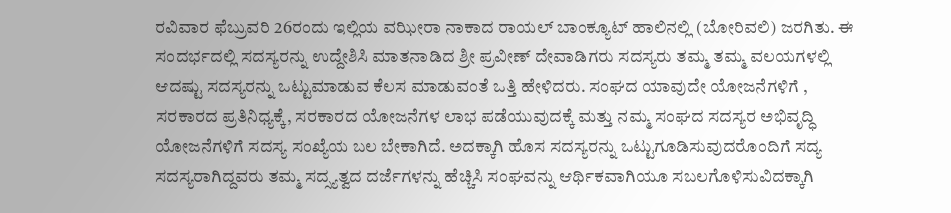ರವಿವಾರ ಫೆಬ್ರುವರಿ 26ರಂದು ಇಲ್ಲಿಯ ವಝೀರಾ ನಾಕಾದ ರಾಯಲ್ ಬಾಂಕ್ಯೂಟ್ ಹಾಲಿನಲ್ಲಿ (ಬೋರಿವಲಿ) ಜರಗಿತು. ಈ ಸಂದರ್ಭದಲ್ಲಿ ಸದಸ್ಯರನ್ನು ಉದ್ದೇಶಿಸಿ ಮಾತನಾಡಿದ ಶ್ರೀ ಪ್ರವೀಣ್ ದೇವಾಡಿಗರು ಸದಸ್ಯರು ತಮ್ಮ ತಮ್ಮ ವಲಯಗಳಲ್ಲಿ ಆದಷ್ಟು ಸದಸ್ಯರನ್ನು ಒಟ್ಟುಮಾಡುವ ಕೆಲಸ ಮಾಡುವಂತೆ ಒತ್ತಿ ಹೇಳಿದರು. ಸಂಘದ ಯಾವುದೇ ಯೋಜನೆಗಳಿಗೆ , ಸರಕಾರದ ಪ್ರತಿನಿಧ್ಯಕ್ಕೆ, ಸರಕಾರದ ಯೋಜನೆಗಳ ಲಾಭ ಪಡೆಯುವುದಕ್ಕೆ ಮತ್ತು ನಮ್ಮ ಸಂಘದ ಸದಸ್ಯರ ಅಭಿವೃದ್ಧಿ ಯೋಜನೆಗಳಿಗೆ ಸದಸ್ಯ ಸಂಖ್ಯೆಯ ಬಲ ಬೇಕಾಗಿದೆ. ಅದಕ್ಕಾಗಿ ಹೊಸ ಸದಸ್ಯರನ್ನು ಒಟ್ಟುಗೂಡಿಸುವುದರೊಂದಿಗೆ ಸದ್ಯ ಸದಸ್ಯರಾಗಿದ್ದವರು ತಮ್ಮ ಸದ್ಸ್ಯತ್ವದ ದರ್ಜೆಗಳನ್ನು ಹೆಚ್ಚಿಸಿ ಸಂಘವನ್ನು ಆರ್ಥಿಕವಾಗಿಯೂ ಸಬಲಗೊಳಿಸುವಿದಕ್ಕಾಗಿ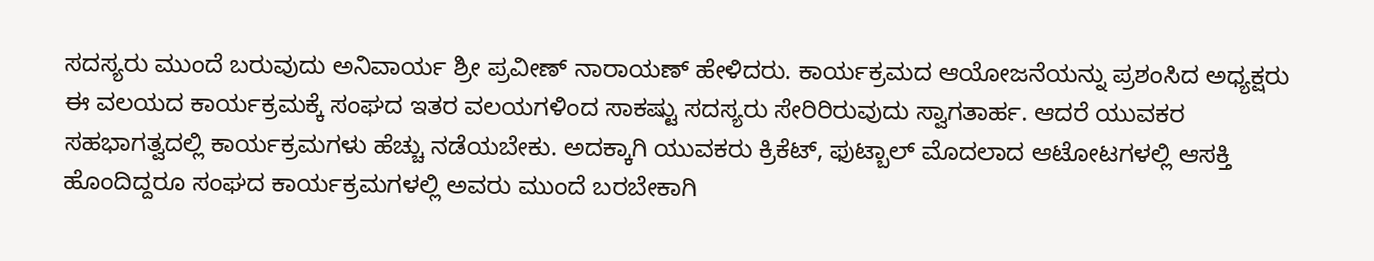ಸದಸ್ಯರು ಮುಂದೆ ಬರುವುದು ಅನಿವಾರ್ಯ ಶ್ರೀ ಪ್ರವೀಣ್ ನಾರಾಯಣ್ ಹೇಳಿದರು. ಕಾರ್ಯಕ್ರಮದ ಆಯೋಜನೆಯನ್ನು ಪ್ರಶಂಸಿದ ಅಧ್ಯಕ್ಷರು ಈ ವಲಯದ ಕಾರ್ಯಕ್ರಮಕ್ಕೆ ಸಂಘದ ಇತರ ವಲಯಗಳಿಂದ ಸಾಕಷ್ಟು ಸದಸ್ಯರು ಸೇರಿರಿರುವುದು ಸ್ವಾಗತಾರ್ಹ. ಆದರೆ ಯುವಕರ ಸಹಭಾಗತ್ವದಲ್ಲಿ ಕಾರ್ಯಕ್ರಮಗಳು ಹೆಚ್ಚು ನಡೆಯಬೇಕು. ಅದಕ್ಕಾಗಿ ಯುವಕರು ಕ್ರಿಕೆಟ್, ಫುಟ್ಬಾಲ್ ಮೊದಲಾದ ಆಟೋಟಗಳಲ್ಲಿ ಆಸಕ್ತಿ ಹೊಂದಿದ್ದರೂ ಸಂಘದ ಕಾರ್ಯಕ್ರಮಗಳಲ್ಲಿ ಅವರು ಮುಂದೆ ಬರಬೇಕಾಗಿ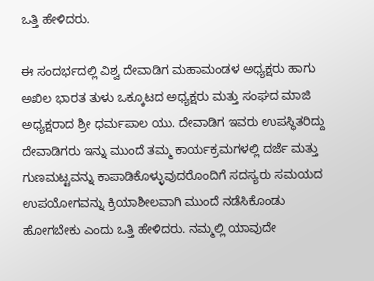ಒತ್ತಿ ಹೇಳಿದರು.

ಈ ಸಂದರ್ಭದಲ್ಲಿ ವಿಶ್ವ ದೇವಾಡಿಗ ಮಹಾಮಂಡಳ ಅಧ್ಯಕ್ಷರು ಹಾಗು ಅಖಿಲ ಭಾರತ ತುಳು ಒಕ್ಕೂಟದ ಅಧ್ಯಕ್ಷರು ಮತ್ತು ಸಂಘದ ಮಾಜಿ ಅಧ್ಯಕ್ಷರಾದ ಶ್ರೀ ಧರ್ಮಪಾಲ ಯು. ದೇವಾಡಿಗ ಇವರು ಉಪಸ್ಥಿತರಿದ್ದು ದೇವಾಡಿಗರು ಇನ್ನು ಮುಂದೆ ತಮ್ಮ ಕಾರ್ಯಕ್ರಮಗಳಲ್ಲಿ ದರ್ಜೆ ಮತ್ತು ಗುಣಮಟ್ಟವನ್ನು ಕಾಪಾಡಿಕೊಳ್ಳುವುದರೊಂದಿಗೆ ಸದಸ್ಯರು ಸಮಯದ ಉಪಯೋಗವನ್ನು ಕ್ರಿಯಾಶೀಲವಾಗಿ ಮುಂದೆ ನಡೆಸಿಕೊಂಡು ಹೋಗಬೇಕು ಎಂದು ಒತ್ತಿ ಹೇಳಿದರು. ನಮ್ಮಲ್ಲಿ ಯಾವುದೇ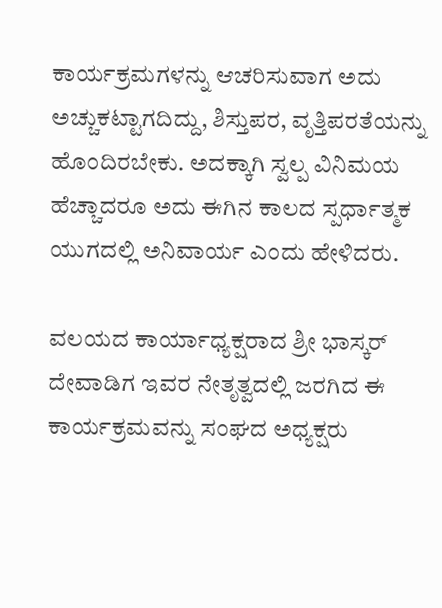ಕಾರ್ಯಕ್ರಮಗಳನ್ನು ಆಚರಿಸುವಾಗ ಅದು ಅಚ್ಚುಕಟ್ಟಾಗದಿದ್ದು, ಶಿಸ್ತುಪರ, ವೃತ್ತಿಪರತೆಯನ್ನು ಹೊಂದಿರಬೇಕು. ಅದಕ್ಕಾಗಿ ಸ್ವಲ್ಪ ವಿನಿಮಯ ಹೆಚ್ಚಾದರೂ ಅದು ಈಗಿನ ಕಾಲದ ಸ್ಪರ್ಧಾತ್ಮಕ ಯುಗದಲ್ಲಿ ಅನಿವಾರ್ಯ ಎಂದು ಹೇಳಿದರು.

ವಲಯದ ಕಾರ್ಯಾಧ್ಯಕ್ಷರಾದ ಶ್ರೀ ಭಾಸ್ಕರ್ ದೇವಾಡಿಗ ಇವರ ನೇತೃತ್ವದಲ್ಲಿ ಜರಗಿದ ಈ ಕಾರ್ಯಕ್ರಮವನ್ನು ಸಂಘದ ಅಧ್ಯಕ್ಷರು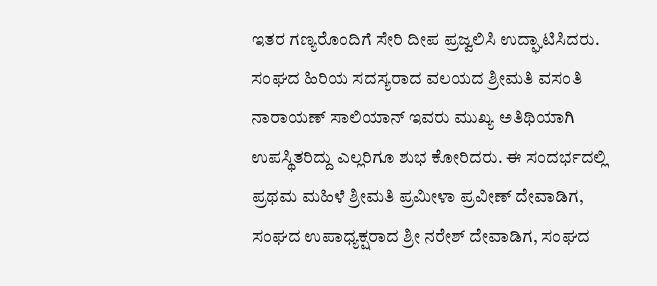ಇತರ ಗಣ್ಯರೊಂದಿಗೆ ಸೇರಿ ದೀಪ ಪ್ರಜ್ವಲಿಸಿ ಉದ್ಘಾಟಿಸಿದರು. ಸಂಘದ ಹಿರಿಯ ಸದಸ್ಯರಾದ ವಲಯದ ಶ್ರೀಮತಿ ವಸಂತಿ ನಾರಾಯಣ್ ಸಾಲಿಯಾನ್ ಇವರು ಮುಖ್ಯ ಅತಿಥಿಯಾಗಿ ಉಪಸ್ಥಿತರಿದ್ದು ಎಲ್ಲರಿಗೂ ಶುಭ ಕೋರಿದರು. ಈ ಸಂದರ್ಭದಲ್ಲಿ ಪ್ರಥಮ ಮಹಿಳೆ ಶ್ರೀಮತಿ ಪ್ರಮೀಳಾ ಪ್ರವೀಣ್ ದೇವಾಡಿಗ, ಸಂಘದ ಉಪಾಧ್ಯಕ್ಷರಾದ ಶ್ರೀ ನರೇಶ್ ದೇವಾಡಿಗ, ಸಂಘದ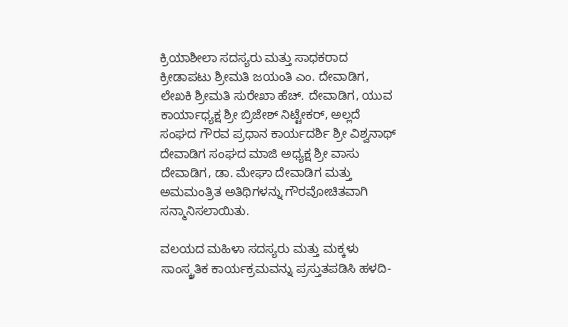ಕ್ರಿಯಾಶೀಲಾ ಸದಸ್ಯರು ಮತ್ತು ಸಾಧಕರಾದ ಕ್ರೀಡಾಪಟು ಶ್ರೀಮತಿ ಜಯಂತಿ ಎಂ. ದೇವಾಡಿಗ, ಲೇಖಕಿ ಶ್ರೀಮತಿ ಸುರೇಖಾ ಹೆಚ್. ದೇವಾಡಿಗ, ಯುವ ಕಾರ್ಯಾಧ್ಯಕ್ಷ ಶ್ರೀ ಬ್ರಿಜೇಶ್ ನಿಟ್ಟೇಕರ್, ಅಲ್ಲದೆ ಸಂಘದ ಗೌರವ ಪ್ರಧಾನ ಕಾರ್ಯದರ್ಶಿ ಶ್ರೀ ವಿಶ್ವನಾಥ್ ದೇವಾಡಿಗ ಸಂಘದ ಮಾಜಿ ಅಧ್ಯಕ್ಷ ಶ್ರೀ ವಾಸು ದೇವಾಡಿಗ, ಡಾ. ಮೇಘಾ ದೇವಾಡಿಗ ಮತ್ತು ಅಮಮಂತ್ರಿತ ಅತಿಥಿಗಳನ್ನು ಗೌರವೋಚಿತವಾಗಿ ಸನ್ಮಾನಿಸಲಾಯಿತು.

ವಲಯದ ಮಹಿಳಾ ಸದಸ್ಯರು ಮತ್ತು ಮಕ್ಕಳು ಸಾಂಸ್ಕ್ರತಿಕ ಕಾರ್ಯಕ್ರಮವನ್ನು ಪ್ರಸ್ತುತಪಡಿಸಿ ಹಳದಿ-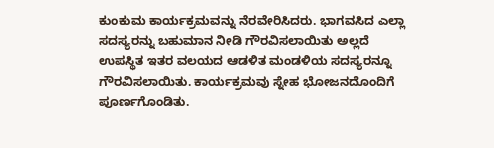ಕುಂಕುಮ ಕಾರ್ಯಕ್ರಮವನ್ನು ನೆರವೇರಿಸಿದರು. ಭಾಗವಸಿದ ಎಲ್ಲಾ ಸದಸ್ಯರನ್ನು ಬಹುಮಾನ ನೀಡಿ ಗೌರವಿಸಲಾಯಿತು ಅಲ್ಲದೆ ಉಪಸ್ಥಿತ ಇತರ ವಲಯದ ಆಡಳಿತ ಮಂಡಳಿಯ ಸದಸ್ಯರನ್ನೂ ಗೌರವಿಸಲಾಯಿತು. ಕಾರ್ಯಕ್ರಮವು ಸ್ನೇಹ ಭೋಜನದೊಂದಿಗೆ ಪೂರ್ಣಗೊಂಡಿತು.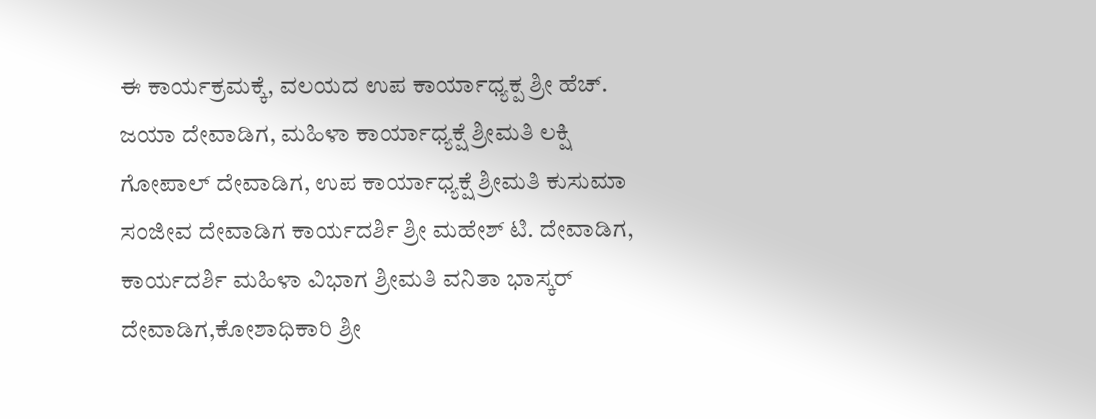ಈ ಕಾರ್ಯಕ್ರಮಕ್ಕೆ, ವಲಯದ ಉಪ ಕಾರ್ಯಾಧ್ಯಕ್ಪ ಶ್ರೀ ಹೆಚ್. ಜಯಾ ದೇವಾಡಿಗ, ಮಹಿಳಾ ಕಾರ್ಯಾಧ್ಯಕ್ಷೆ ಶ್ರೀಮತಿ ಲಕ್ಷಿ ಗೋಪಾಲ್ ದೇವಾಡಿಗ, ಉಪ ಕಾರ್ಯಾಧ್ಯಕ್ಷೆ ಶ್ರೀಮತಿ ಕುಸುಮಾ ಸಂಜೀವ ದೇವಾಡಿಗ ಕಾರ್ಯದರ್ಶಿ ಶ್ರೀ ಮಹೇಶ್ ಟಿ. ದೇವಾಡಿಗ, ಕಾರ್ಯದರ್ಶಿ ಮಹಿಳಾ ವಿಭಾಗ ಶ್ರೀಮತಿ ವನಿತಾ ಭಾಸ್ಕರ್ ದೇವಾಡಿಗ,ಕೋಶಾಧಿಕಾರಿ ಶ್ರೀ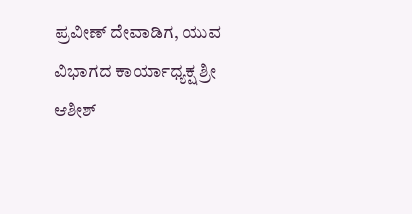ಪ್ರವೀಣ್ ದೇವಾಡಿಗ, ಯುವ ವಿಭಾಗದ ಕಾರ್ಯಾಧ್ಯಕ್ಷ ಶ್ರೀ ಆಶೀಶ್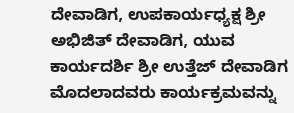ದೇವಾಡಿಗ, ಉಪಕಾರ್ಯಧ್ಯಕ್ಷ ಶ್ರೀ ಅಭಿಜಿತ್ ದೇವಾಡಿಗ, ಯುವ ಕಾರ್ಯದರ್ಶಿ ಶ್ರೀ ಉತ್ತೆಜ್ ದೇವಾಡಿಗ ಮೊದಲಾದವರು ಕಾರ್ಯಕ್ರಮವನ್ನು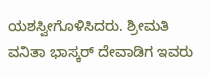ಯಶಸ್ವೀಗೊಳಿಸಿದರು. ಶ್ರೀಮತಿ ವನಿತಾ ಭಾಸ್ಕರ್ ದೇವಾಡಿಗ ಇವರು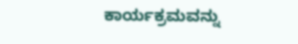ಕಾರ್ಯಕ್ರಮವನ್ನು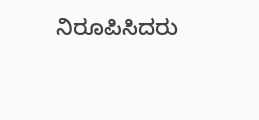ನಿರೂಪಿಸಿದರು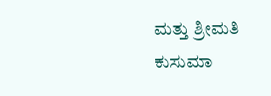ಮತ್ತು ಶ್ರೀಮತಿ ಕುಸುಮಾ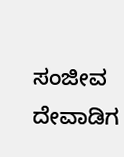ಸಂಜೀವ ದೇವಾಡಿಗ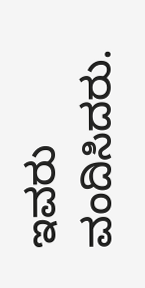ಇವರು ವಂದಿಸಿದರು.